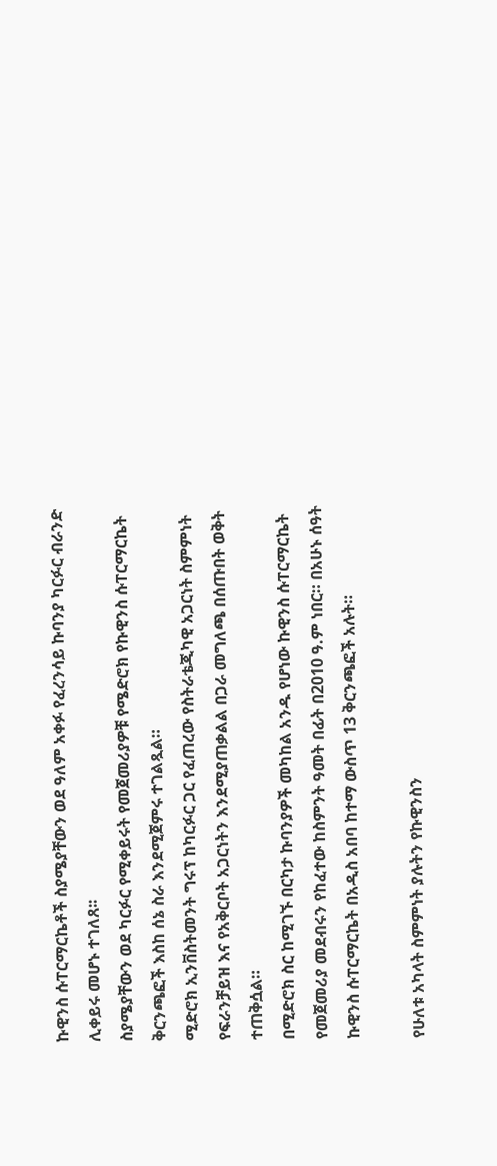ኩዊንስ ሱፐርማርኬቶች ስያሜያቸውን ወደ ዓለም አቀፉ የፈረንሳይ ኩባንያ ካርፉር ብራንድ ሊቀይሩ መሆኑ ተገለጸ፡፡
ስያሜያቸውን ወደ ካርፉር የሚቀይሩት የመጀመሪያዎቹ የሜድሮክ የኩዊንስ ሱፐርማርኬት ቅርንጫፎች እስከ ሰኔ ስራ እንደሚጀምሩ ተገልጿል።
ሚድሮክ ኢንቨስትመንት ግሩፕ ከካርፉር ጋር የፈጠረው የስትራቴጂካዊ አጋርነት ስምምነት የፍራንቻይዝ እና የአቅርቦት አጋርነትን እንደሚያጠቃልል በጋራ መግለጫ በሰጡበት ወቅት ተጠቅሷል።
በሚድሮክ ስር ከሚገኙ በርካታ ኩባንያዎች መካከል አንዱ የሆነው ኩዊንስ ሱፐርማርኬት የመጀመሪያ መደብሩን የከፈተው ከስምንት ዓመት በፊት በ2010 ዓ.ም ነበር። በአሁኑ ሰዓት ኩዊንስ ሱፐርማርኬት በአዲስ አበባ ከተማ ውስጥ 13 ቅርንጫፎች አሉት።

የሁለቱ አካላት ስምምነት ያሉትን የኩዊንስን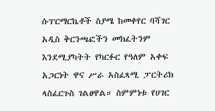ሱፐርማርኬቶች ስያሜ ከመቀየር ባሻገር አዲስ ቅርንጫፎችን መክፈትንም እንደሚያካትት የካርፉር የዓለም አቀፍ አጋርነት ዋና ሥራ አስፈጻሚ ፓርትሪክ ላስፈርጉስ ገልፀዋል። ስምምነቱ የሀገር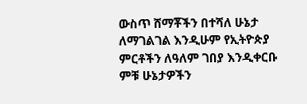ውስጥ ሸማቾችን በተሻለ ሁኔታ ለማገልገል እንዲሁም የኢትዮጵያ ምርቶችን ለዓለም ገበያ እንዲቀርቡ ምቹ ሁኔታዎችን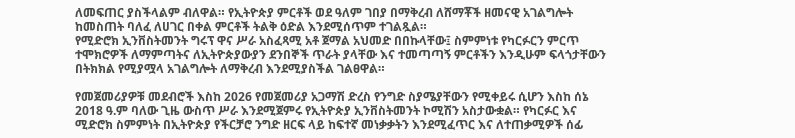ለመፍጠር ያስችላልም ብለዋል። የኢትዮጵያ ምርቶች ወደ ዓለም ገበያ በማቅረብ ለሸማቾች ዘመናዊ አገልግሎት ከመስጠት ባለፈ ለሀገር በቀል ምርቶች ትልቅ ዕድል እንደሚሰጥም ተገልጿል።
የሚድሮክ ኢንቨስትመንት ግሩፕ ዋና ሥራ አስፈጻሚ አቶ ጀማል አህመድ በበኩላቸው፤ ስምምነቱ የካርፉርን ምርጥ ተሞክሮዎች ለማምጣትና ለኢትዮጵያውያን ደንበኞች ጥራት ያላቸው እና ተመጣጣኝ ምርቶችን እንዲሁም ፍላጎታቸውን በትክክል የሚያሟላ አገልግሎት ለማቅረብ እንደሚያስችል ገልፀዋል።

የመጀመሪያዎቹ መደብሮች እስከ 2026 የመጀመሪያ አጋማሽ ድረስ የንግድ ስያሜያቸውን የሚቀይሩ ሲሆን እስከ ሰኔ 2018 ዓ.ም ባለው ጊዜ ውስጥ ሥራ እንደሚጀምሩ የኢትዮጵያ ኢንቨስትመንት ኮሚሽን አስታውቋል። የካርፉር እና ሚድሮክ ስምምነት በኢትዮጵያ የችርቻሮ ንግድ ዘርፍ ላይ ከፍተኛ መነቃቃትን እንደሚፈጥር እና ለተጠቃሚዎች ሰፊ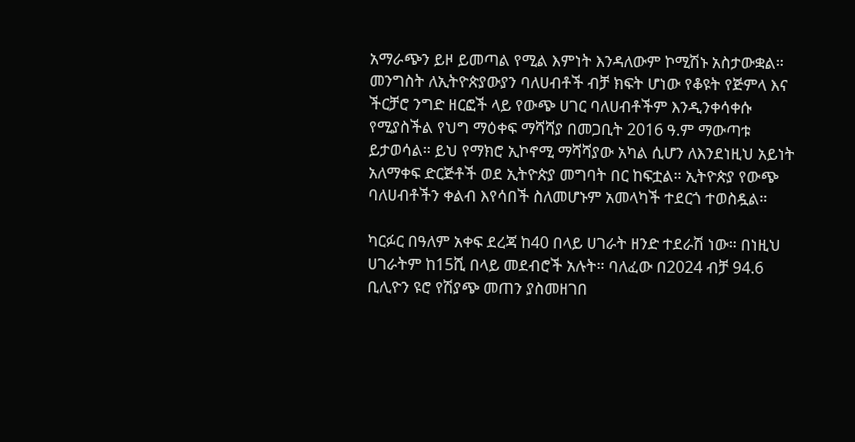አማራጭን ይዞ ይመጣል የሚል እምነት እንዳለውም ኮሚሽኑ አስታውቋል።
መንግስት ለኢትዮጵያውያን ባለሀብቶች ብቻ ክፍት ሆነው የቆዩት የጅምላ እና ችርቻሮ ንግድ ዘርፎች ላይ የውጭ ሀገር ባለሀብቶችም እንዲንቀሳቀሱ የሚያስችል የህግ ማዕቀፍ ማሻሻያ በመጋቢት 2016 ዓ.ም ማውጣቱ ይታወሳል። ይህ የማክሮ ኢኮኖሚ ማሻሻያው አካል ሲሆን ለእንደነዚህ አይነት አለማቀፍ ድርጅቶች ወደ ኢትዮጵያ መግባት በር ከፍቷል። ኢትዮጵያ የውጭ ባለሀብቶችን ቀልብ እየሳበች ስለመሆኑም አመላካች ተደርጎ ተወስዷል።

ካርፉር በዓለም አቀፍ ደረጃ ከ40 በላይ ሀገራት ዘንድ ተደራሽ ነው። በነዚህ ሀገራትም ከ15ሺ በላይ መደብሮች አሉት። ባለፈው በ2024 ብቻ 94.6 ቢሊዮን ዩሮ የሽያጭ መጠን ያስመዘገበ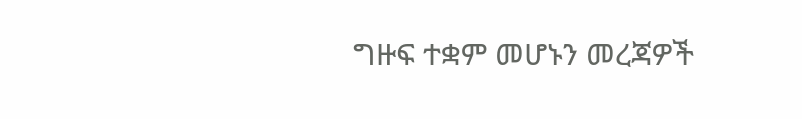ግዙፍ ተቋም መሆኑን መረጃዎች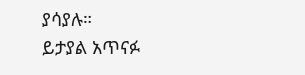ያሳያሉ።
ይታያል አጥናፉ